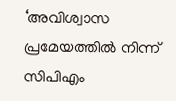‘അവിശ്വാസ പ്രമേയത്തിൽ നിന്ന് സിപിഎം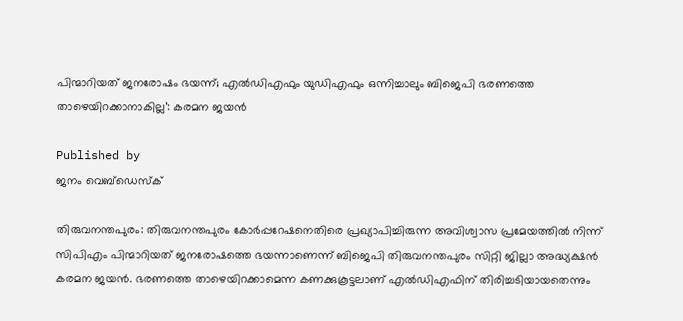പിന്മാറിയത് ജനരോഷം ഭയന്ന്; എൽഡിഎഫും യുഡിഎഫും ഒന്നിച്ചാലും ബിജെപി ഭരണത്തെ താഴെയിറക്കാനാകില്ല’: കരമന ജയൻ

Published by
ജനം വെബ്‌ഡെസ്ക്

തിരുവനന്തപുരം: തിരുവനന്തപുരം കോർപ്പറേഷനെതിരെ പ്രഖ്യാപിച്ചിരുന്ന അവിശ്വാസ പ്രമേയത്തിൽ നിന്ന് സിപിഎം പിന്മാറിയത് ജനരോഷത്തെ ഭയന്നാണെന്ന് ബിജെപി തിരുവനന്തപുരം സിറ്റി ജില്ലാ അദ്ധ്യക്ഷൻ കരമന ജയൻ. ഭരണത്തെ താഴെയിറക്കാമെന്ന കണക്കുകൂട്ടലാണ് എൽഡിഎഫിന് തിരിച്ചടിയായതെന്നും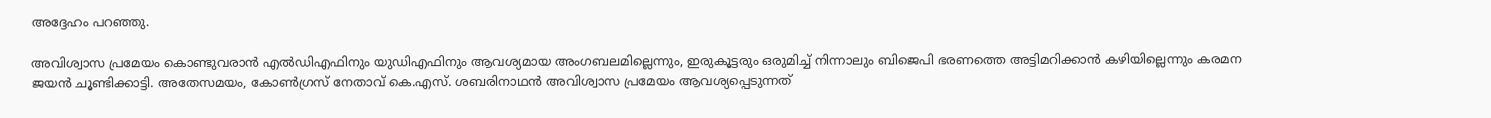അദ്ദേഹം പറഞ്ഞു.

അവിശ്വാസ പ്രമേയം കൊണ്ടുവരാൻ എൽഡിഎഫിനും യുഡിഎഫിനും ആവശ്യമായ അംഗബലമില്ലെന്നും, ഇരുകൂട്ടരും ഒരുമിച്ച് നിന്നാലും ബിജെപി ഭരണത്തെ അട്ടിമറിക്കാൻ കഴിയില്ലെന്നും കരമന ജയൻ ചൂണ്ടിക്കാട്ടി. അതേസമയം, കോൺഗ്രസ് നേതാവ് കെ.എസ്. ശബരിനാഥൻ അവിശ്വാസ പ്രമേയം ആവശ്യപ്പെടുന്നത്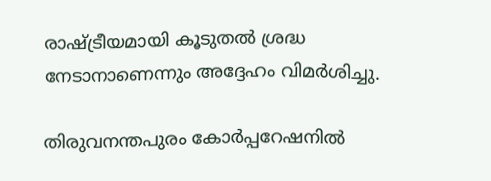രാഷ്‌ട്രീയമായി കൂടുതൽ ശ്രദ്ധ നേടാനാണെന്നും അദ്ദേഹം വിമർശിച്ചു.

തിരുവനന്തപുരം കോർപ്പറേഷനിൽ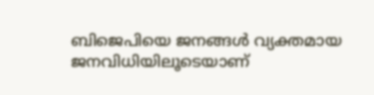ബിജെപിയെ ജനങ്ങൾ വ്യക്തമായ ജനവിധിയിലൂടെയാണ്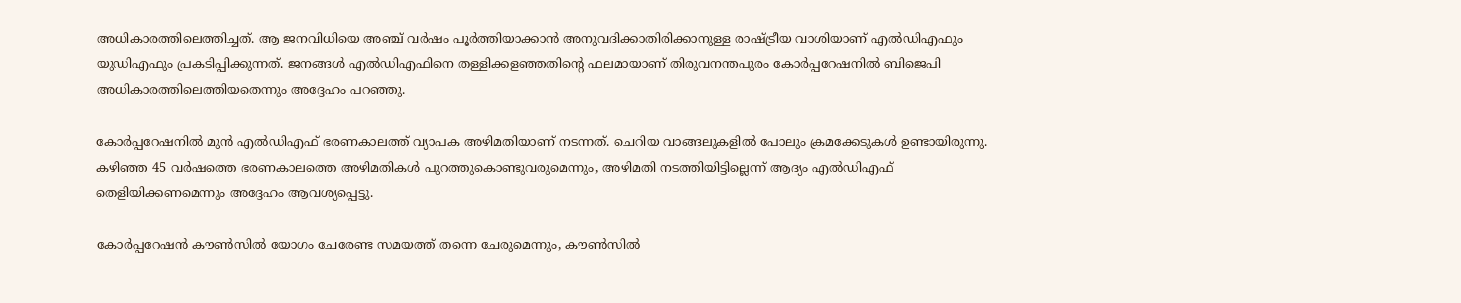അധികാരത്തിലെത്തിച്ചത്. ആ ജനവിധിയെ അഞ്ച് വർഷം പൂർത്തിയാക്കാൻ അനുവദിക്കാതിരിക്കാനുള്ള രാഷ്‌ട്രീയ വാശിയാണ് എൽഡിഎഫും യുഡിഎഫും പ്രകടിപ്പിക്കുന്നത്. ജനങ്ങൾ എൽഡിഎഫിനെ തള്ളിക്കളഞ്ഞതിന്റെ ഫലമായാണ് തിരുവനന്തപുരം കോർപ്പറേഷനിൽ ബിജെപി അധികാരത്തിലെത്തിയതെന്നും അദ്ദേഹം പറഞ്ഞു.

കോർപ്പറേഷനിൽ മുൻ എൽഡിഎഫ് ഭരണകാലത്ത് വ്യാപക അഴിമതിയാണ് നടന്നത്. ചെറിയ വാങ്ങലുകളിൽ പോലും ക്രമക്കേടുകൾ ഉണ്ടായിരുന്നു. കഴിഞ്ഞ 45 വർഷത്തെ ഭരണകാലത്തെ അഴിമതികൾ പുറത്തുകൊണ്ടുവരുമെന്നും, അഴിമതി നടത്തിയിട്ടില്ലെന്ന് ആദ്യം എൽഡിഎഫ് തെളിയിക്കണമെന്നും അദ്ദേഹം ആവശ്യപ്പെട്ടു.

കോർപ്പറേഷൻ കൗൺസിൽ യോഗം ചേരേണ്ട സമയത്ത് തന്നെ ചേരുമെന്നും, കൗൺസിൽ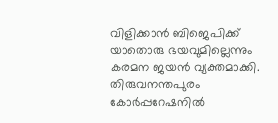വിളിക്കാൻ ബിജെപിക്ക് യാതൊരു ഭയവുമില്ലെന്നും കരമന ജയൻ വ്യക്തമാക്കി. തിരുവനന്തപുരം കോർപ്പറേഷനിൽ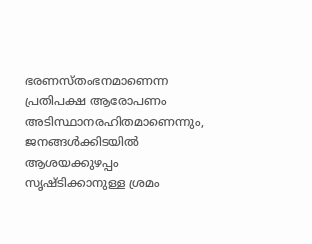ഭരണസ്തംഭനമാണെന്ന പ്രതിപക്ഷ ആരോപണം അടിസ്ഥാനരഹിതമാണെന്നും, ജനങ്ങൾക്കിടയിൽ ആശയക്കുഴപ്പം സൃഷ്ടിക്കാനുള്ള ശ്രമം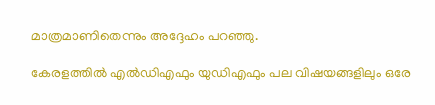മാത്രമാണിതെന്നും അദ്ദേഹം പറഞ്ഞു.

കേരളത്തിൽ എൽഡിഎഫും യുഡിഎഫും പല വിഷയങ്ങളിലും ഒരേ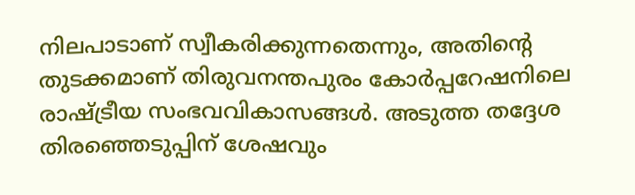നിലപാടാണ് സ്വീകരിക്കുന്നതെന്നും, അതിന്റെ തുടക്കമാണ് തിരുവനന്തപുരം കോർപ്പറേഷനിലെ രാഷ്‌ട്രീയ സംഭവവികാസങ്ങൾ. അടുത്ത തദ്ദേശ തിരഞ്ഞെടുപ്പിന് ശേഷവും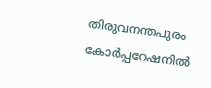തിരുവനന്തപുരം കോർപ്പറേഷനിൽ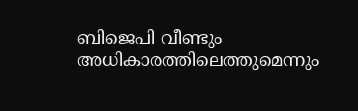ബിജെപി വീണ്ടും അധികാരത്തിലെത്തുമെന്നും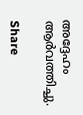അദ്ദേഹം ആർവത്തിച്ചു.

Share